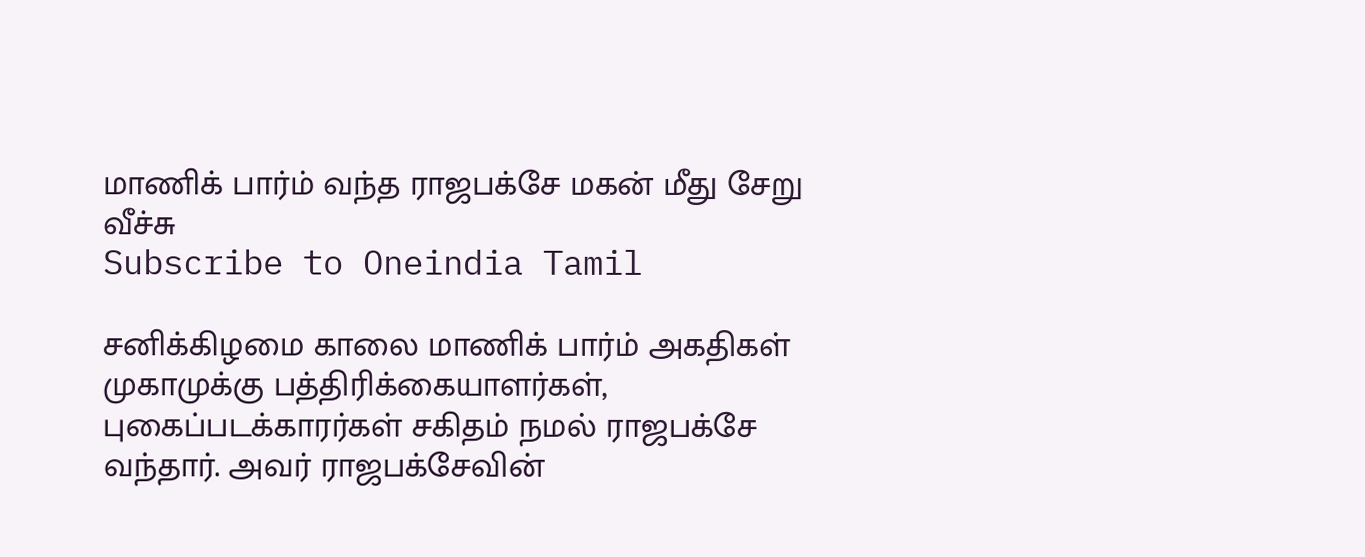மாணிக் பார்ம் வந்த ராஜபக்சே மகன் மீது சேறு வீச்சு
Subscribe to Oneindia Tamil

சனிக்கிழமை காலை மாணிக் பார்ம் அகதிகள் முகாமுக்கு பத்திரிக்கையாளர்கள், புகைப்படக்காரர்கள் சகிதம் நமல் ராஜபக்சே வந்தார். அவர் ராஜபக்சேவின்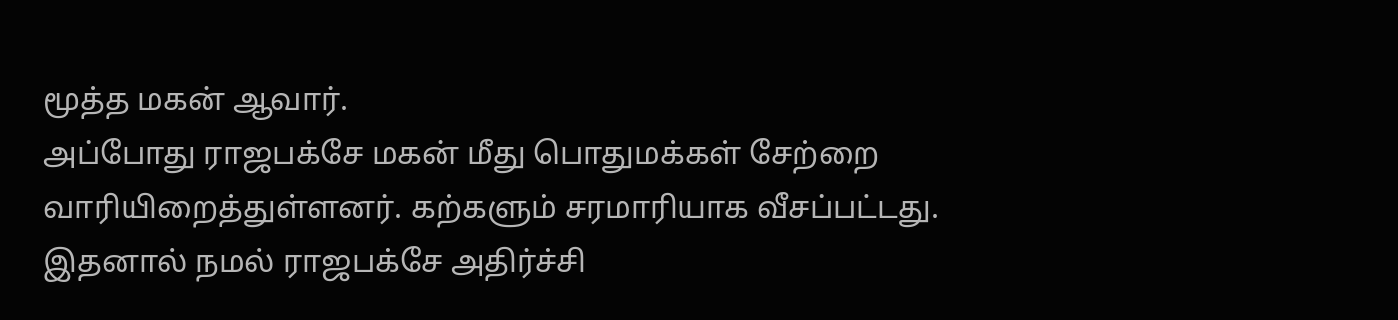மூத்த மகன் ஆவார்.
அப்போது ராஜபக்சே மகன் மீது பொதுமக்கள் சேற்றை வாரியிறைத்துள்ளனர். கற்களும் சரமாரியாக வீசப்பட்டது.
இதனால் நமல் ராஜபக்சே அதிர்ச்சி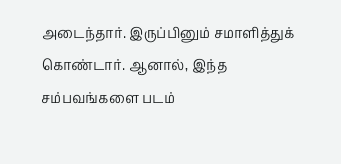அடைந்தார். இருப்பினும் சமாளித்துக் கொண்டார். ஆனால், இந்த சம்பவங்களை படம்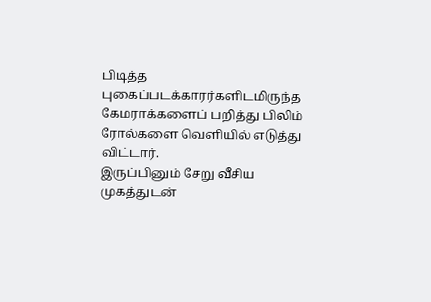பிடித்த புகைப்படக்காரர்களிடமிருந்த கேமராக்களைப் பறித்து பிலிம் ரோல்களை வெளியில் எடுத்து விட்டார்.
இருப்பினும் சேறு வீசிய முகத்துடன்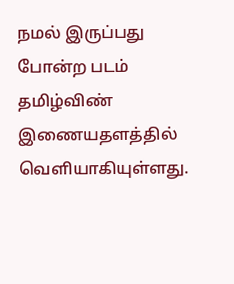நமல் இருப்பது போன்ற படம் தமிழ்விண் இணையதளத்தில் வெளியாகியுள்ளது.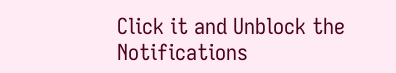Click it and Unblock the Notifications